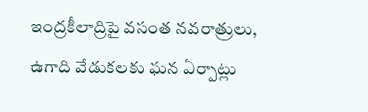ఇంద్రకీలాద్రిపై వసంత నవరాత్రులు, ఉగాది వేడుకలకు ఘన ఏర్పాట్లు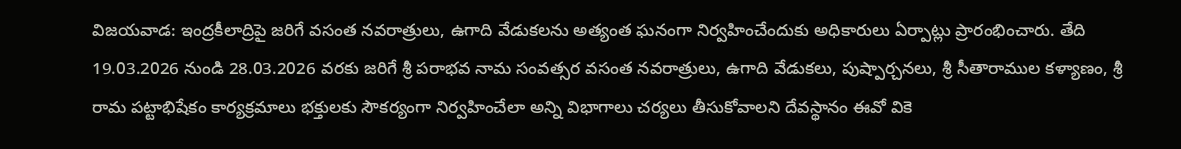విజయవాడ: ఇంద్రకీలాద్రిపై జరిగే వసంత నవరాత్రులు, ఉగాది వేడుకలను అత్యంత ఘనంగా నిర్వహించేందుకు అధికారులు ఏర్పాట్లు ప్రారంభించారు. తేది 19.03.2026 నుండి 28.03.2026 వరకు జరిగే శ్రీ పరాభవ నామ సంవత్సర వసంత నవరాత్రులు, ఉగాది వేడుకలు, పుష్పార్చనలు, శ్రీ సీతారాముల కళ్యాణం, శ్రీ రామ పట్టాభిషేకం కార్యక్రమాలు భక్తులకు సౌకర్యంగా నిర్వహించేలా అన్ని విభాగాలు చర్యలు తీసుకోవాలని దేవస్థానం ఈవో వికె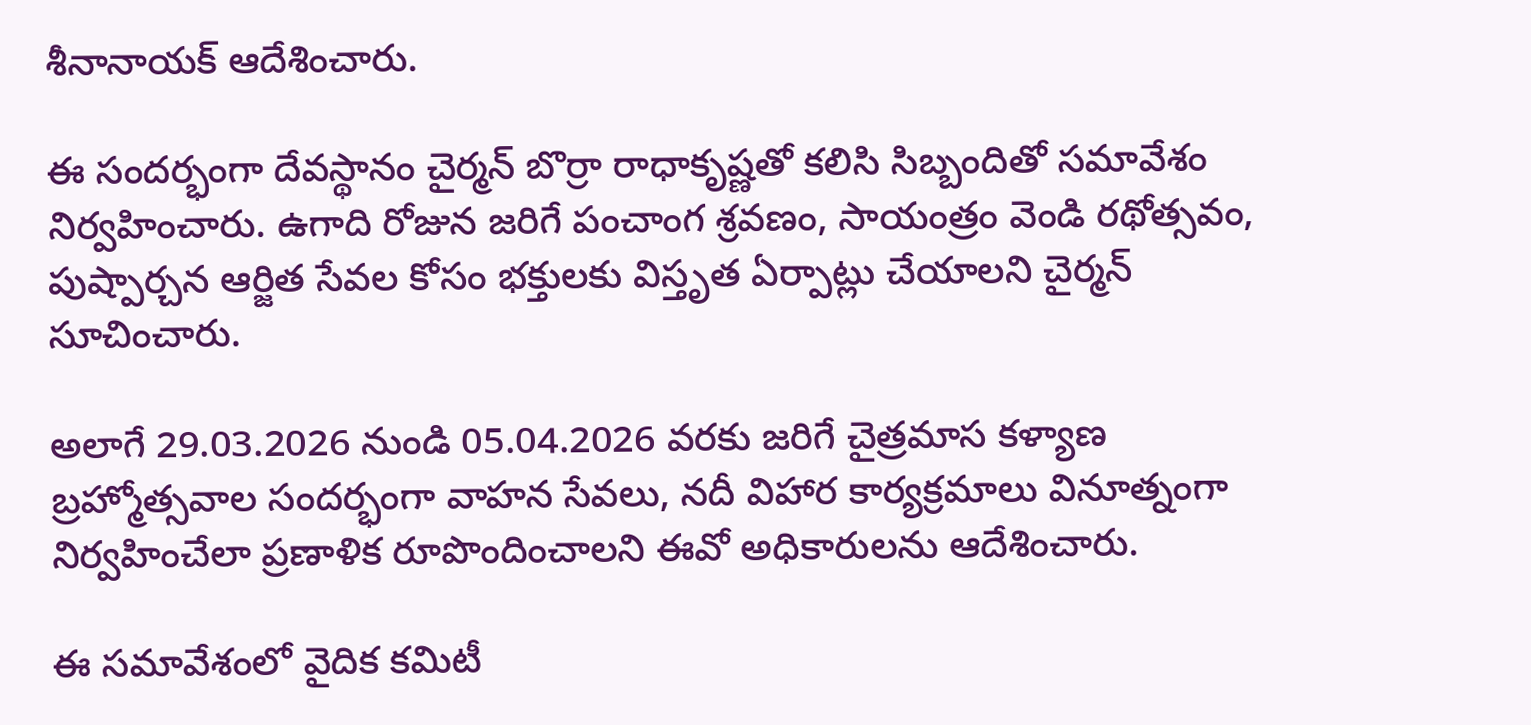శీనానాయక్ ఆదేశించారు.

ఈ సందర్భంగా దేవస్థానం చైర్మన్ బొర్రా రాధాకృష్ణతో కలిసి సిబ్బందితో సమావేశం నిర్వహించారు. ఉగాది రోజున జరిగే పంచాంగ శ్రవణం, సాయంత్రం వెండి రథోత్సవం, పుష్పార్చన ఆర్జిత సేవల కోసం భక్తులకు విస్తృత ఏర్పాట్లు చేయాలని చైర్మన్ సూచించారు.

అలాగే 29.03.2026 నుండి 05.04.2026 వరకు జరిగే చైత్రమాస కళ్యాణ బ్రహ్మోత్సవాల సందర్భంగా వాహన సేవలు, నదీ విహార కార్యక్రమాలు వినూత్నంగా నిర్వహించేలా ప్రణాళిక రూపొందించాలని ఈవో అధికారులను ఆదేశించారు.

ఈ సమావేశంలో వైదిక కమిటీ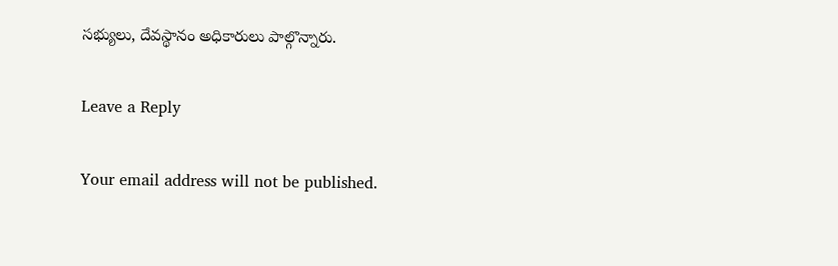సభ్యులు, దేవస్థానం అధికారులు పాల్గొన్నారు.

Leave a Reply

Your email address will not be published.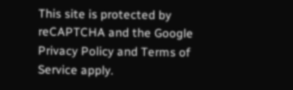This site is protected by reCAPTCHA and the Google Privacy Policy and Terms of Service apply.